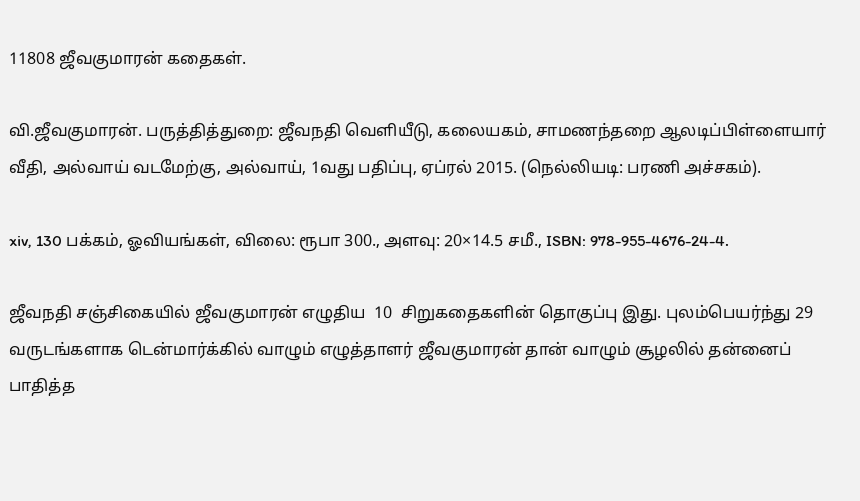11808 ஜீவகுமாரன் கதைகள்.

வி.ஜீவகுமாரன். பருத்தித்துறை: ஜீவநதி வெளியீடு, கலையகம், சாமணந்தறை ஆலடிப்பிள்ளையார் வீதி, அல்வாய் வடமேற்கு, அல்வாய், 1வது பதிப்பு, ஏப்ரல் 2015. (நெல்லியடி: பரணி அச்சகம்).

xiv, 130 பக்கம், ஓவியங்கள், விலை: ரூபா 300., அளவு: 20×14.5 சமீ., ISBN: 978-955-4676-24-4.

ஜீவநதி சஞ்சிகையில் ஜீவகுமாரன் எழுதிய  10  சிறுகதைகளின் தொகுப்பு இது. புலம்பெயர்ந்து 29 வருடங்களாக டென்மார்க்கில் வாழும் எழுத்தாளர் ஜீவகுமாரன் தான் வாழும் சூழலில் தன்னைப் பாதித்த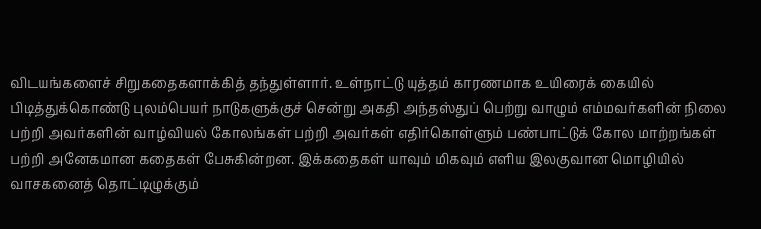விடயங்களைச் சிறுகதைகளாக்கித் தந்துள்ளார். உள்நாட்டு யுத்தம் காரணமாக உயிரைக் கையில் பிடித்துக்கொண்டு புலம்பெயர் நாடுகளுக்குச் சென்று அகதி அந்தஸ்துப் பெற்று வாழும் எம்மவர்களின் நிலை பற்றி அவர்களின் வாழ்வியல் கோலங்கள் பற்றி அவர்கள் எதிர்கொள்ளும் பண்பாட்டுக் கோல மாற்றங்கள் பற்றி அனேகமான கதைகள் பேசுகின்றன. இக்கதைகள் யாவும் மிகவும் எளிய இலகுவான மொழியில் வாசகனைத் தொட்டிழுக்கும்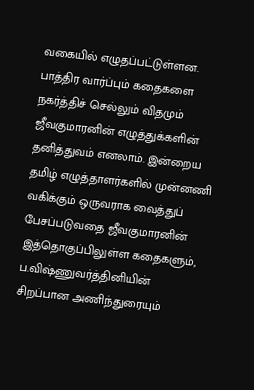வகையில் எழுதப்பட்டுள்ளன. பாத்திர வார்ப்பும் கதைகளை நகர்த்திச் செல்லும் விதமும் ஜீவகுமாரனின் எழுத்துக்களின் தனித்துவம் எனலாம். இன்றைய தமிழ் எழுத்தாளர்களில் முன்னணி வகிக்கும் ஒருவராக வைத்துப் பேசப்படுவதை ஜீவகுமாரனின் இத்தொகுப்பிலுள்ள கதைகளும், ப.விஷ்ணுவர்த்தினியின் சிறப்பான அணிந்துரையும்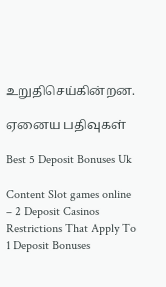உறுதிசெய்கின்றன.

ஏனைய பதிவுகள்

Best 5 Deposit Bonuses Uk

Content Slot games online – 2 Deposit Casinos Restrictions That Apply To 1 Deposit Bonuses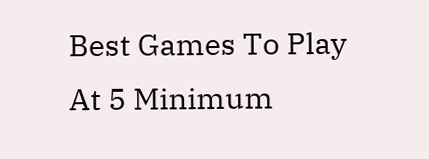Best Games To Play At 5 Minimum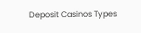Deposit Casinos Types